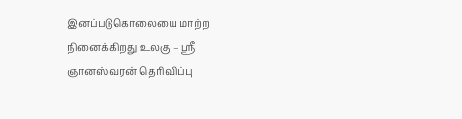இனப்படுகொலையை மாற்ற நினைக்கிறது உலகு – ஸ்ரீ ஞானஸ்வரன் தெரிவிப்பு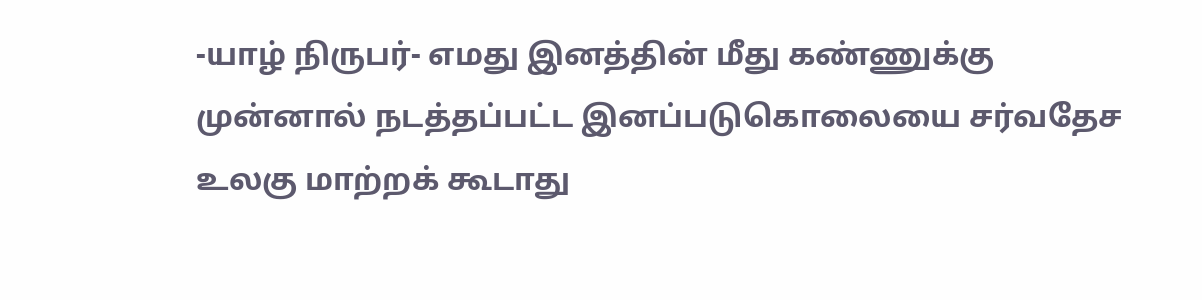-யாழ் நிருபர்- எமது இனத்தின் மீது கண்ணுக்கு முன்னால் நடத்தப்பட்ட இனப்படுகொலையை சர்வதேச உலகு மாற்றக் கூடாது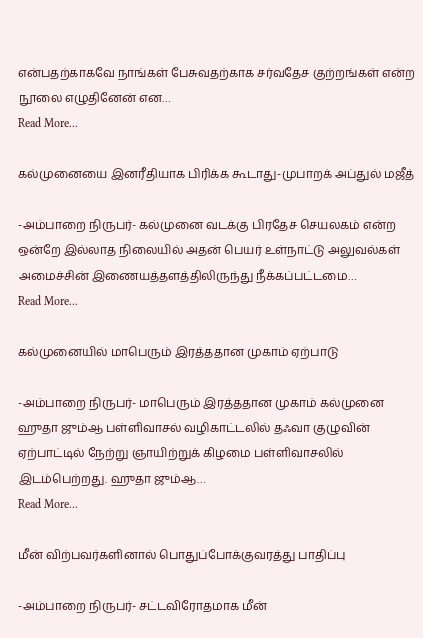என்பதற்காகவே நாங்கள் பேசுவதற்காக சர்வதேச குற்றங்கள் என்ற நூலை எழுதினேன் என…
Read More...

க‌ல்முனையை இன‌ரீதியாக‌ பிரிக்க‌ கூடாது-முபாற‌க் அப்துல் ம‌ஜீத்

-அம்பாறை நிருபர்- க‌ல்முனை வ‌ட‌க்கு பிர‌தேச‌ செய‌ல‌க‌ம் என்ற‌ ஒன்றே இல்லாத‌ நிலையில் அத‌ன் பெய‌ர் உள்நாட்டு அலுவ‌ல்க‌ள் அமைச்சின் இணைய‌த்த‌ள‌த்திலிருந்து நீக்க‌ப்ப‌ட்ட‌மை…
Read More...

கல்முனையில் மாபெரும் இரத்ததான முகாம் ஏற்பாடு

-அம்பாறை நிருபர்- மாபெரும் இரத்ததான முகாம் கல்முனை ஹுதா ஜும்ஆ பள்ளிவாசல் வழிகாட்டலில் தஃவா குழுவின் ஏற்பாட்டில் நேற்று ஞாயிற்றுக் கிழமை பள்ளிவாசலில் இடம்பெற்றது. ஹுதா ஜும்ஆ…
Read More...

மீன் விற்பவர்களினால் பொதுப்போக்குவரத்து பாதிப்பு

-அம்பாறை நிருபர்- சட்டவிரோதமாக மீன்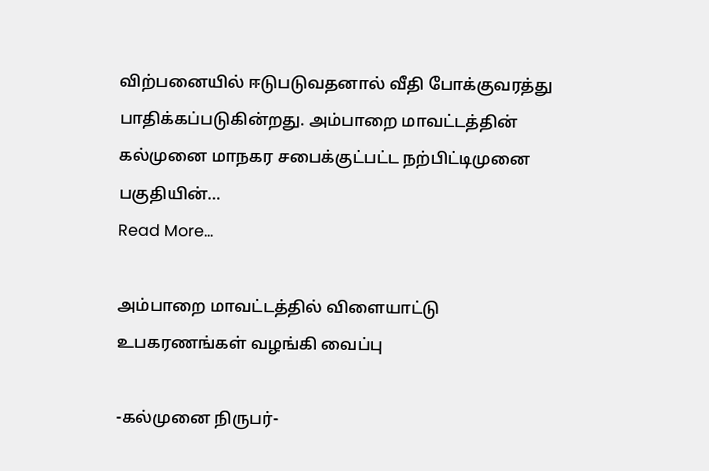விற்பனையில் ஈடுபடுவதனால் வீதி போக்குவரத்து பாதிக்கப்படுகின்றது. அம்பாறை மாவட்டத்தின் கல்முனை மாநகர சபைக்குட்பட்ட நற்பிட்டிமுனை பகுதியின்…
Read More...

அம்பாறை மாவட்டத்தில் விளையாட்டு உபகரணங்கள் வழங்கி வைப்பு

-கல்முனை நிருபர்-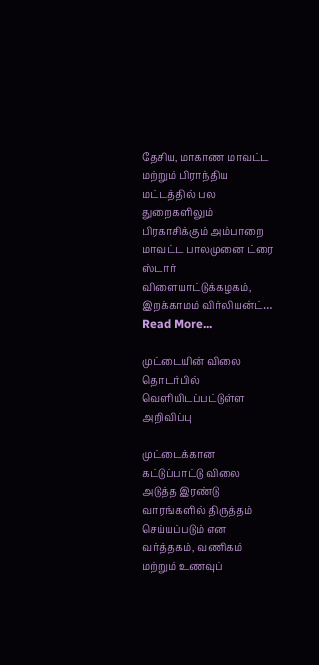தேசிய, மாகாண மாவட்ட மற்றும் பிராந்திய மட்டத்தில் பல துறைகளிலும் பிரகாசிக்கும் அம்பாறை மாவட்ட பாலமுனை ட்ரை ஸ்டார் விளையாட்டுக்கழகம், இறக்காமம் விர்லியன்ட்…
Read More...

முட்டையின் விலை தொடர்பில் வெளியிடப்பட்டுள்ள அறிவிப்பு

முட்டைக்கான கட்டுப்பாட்டு விலை அடுத்த இரண்டு வாரங்களில் திருத்தம் செய்யப்படும் என வர்த்தகம், வணிகம் மற்றும் உணவுப்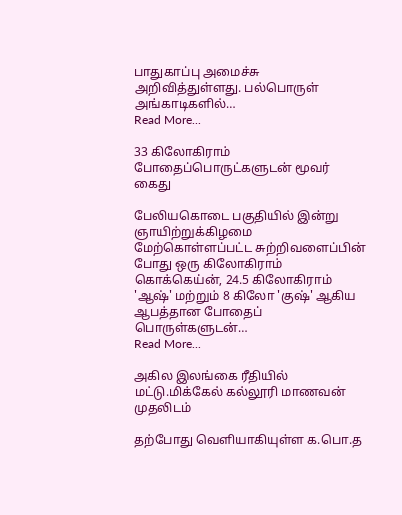பாதுகாப்பு அமைச்சு அறிவித்துள்ளது. பல்பொருள் அங்காடிகளில்…
Read More...

33 கிலோகிராம் போதைப்பொருட்களுடன் மூவர் கைது

பேலியகொடை பகுதியில் இன்று ஞாயிற்றுக்கிழமை மேற்கொள்ளப்பட்ட சுற்றிவளைப்பின் போது ஒரு கிலோகிராம் கொக்கெய்ன், 24.5 கிலோகிராம் 'ஆஷ்' மற்றும் 8 கிலோ 'குஷ்' ஆகிய ஆபத்தான போதைப் பொருள்களுடன்…
Read More...

அகில இலங்கை ரீதியில் மட்டு.மிக்கேல் கல்லூரி மாணவன் முதலிடம்

தற்போது வெளியாகியுள்ள க.பொ.த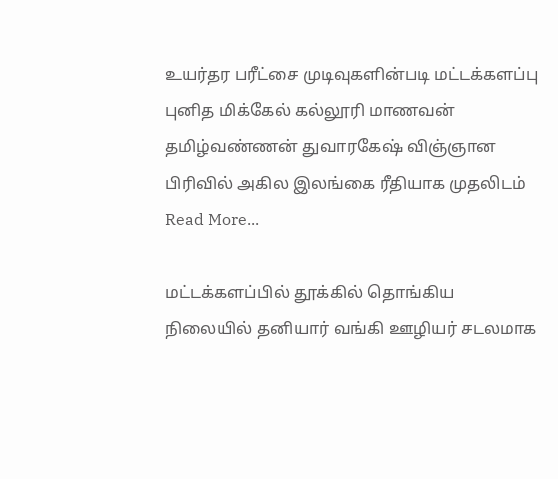உயர்தர பரீட்சை முடிவுகளின்படி மட்டக்களப்பு புனித மிக்கேல் கல்லூரி மாணவன் தமிழ்வண்ணன் துவாரகேஷ் விஞ்ஞான பிரிவில் அகில இலங்கை ரீதியாக முதலிடம்
Read More...

மட்டக்களப்பில் தூக்கில் தொங்கிய நிலையில் தனியார் வங்கி ஊழியர் சடலமாக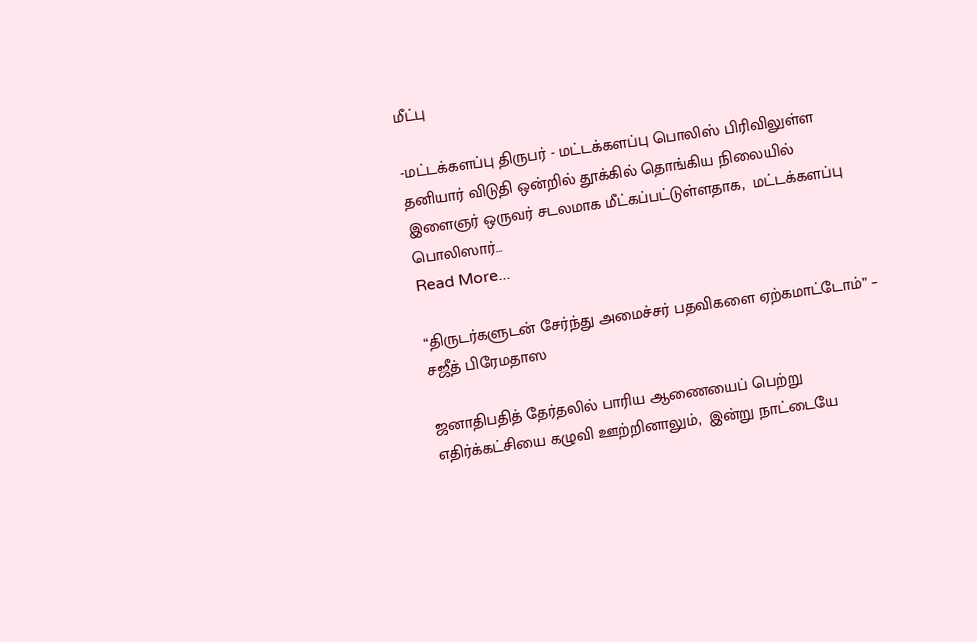மீட்பு

-மட்டக்களப்பு திருபர் - மட்டக்களப்பு பொலிஸ் பிரிவிலுள்ள தனியார் விடுதி ஒன்றில் தூக்கில் தொங்கிய நிலையில் இளைஞர் ஒருவர் சடலமாக மீட்கப்பட்டுள்ளதாக,  மட்டக்களப்பு பொலிஸார்…
Read More...

“திருடர்களுடன் சேர்ந்து அமைச்சர் பதவிகளை ஏற்கமாட்டோம்” – சஜீத் பிரேமதாஸ

ஜனாதிபதித் தேர்தலில் பாரிய ஆணையைப் பெற்று எதிர்க்கட்சியை கழுவி ஊற்றினாலும்,  இன்று நாட்டையே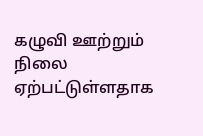கழுவி ஊற்றும் நிலை ஏற்பட்டுள்ளதாக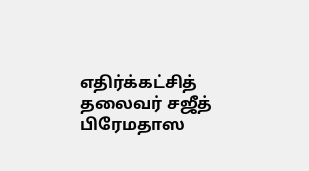எதிர்க்கட்சித் தலைவர் சஜீத் பிரேமதாஸ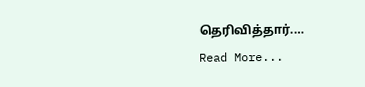தெரிவித்தார்.…
Read More...